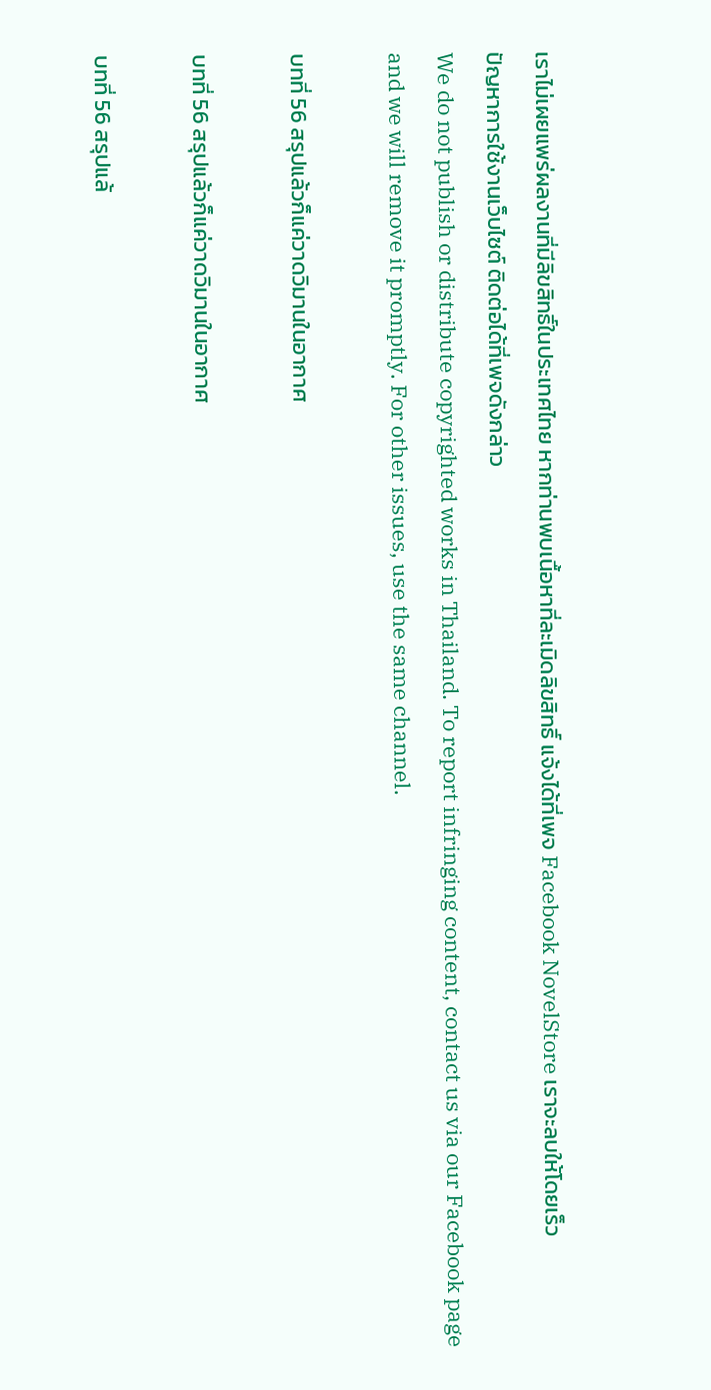เราไม่เผยแพร่ผลงานที่มีลิขสิทธิ์ในประเทศไทย หากท่านพบเนื้อหาที่ละเมิดลิขสิทธิ์ แจ้งได้ที่เพจ Facebook NovelStore เราจะลบให้โดยเร็ว
ปัญหาการใช้งานเว็บไซต์ ติดต่อได้ที่เพจดังกล่าว
We do not publish or distribute copyrighted works in Thailand. To report infringing content, contact us via our Facebook page and we will remove it promptly. For other issues, use the same channel.

บทที่ 56 สรุปแล้วก็แค่วาดวิมานในอากาศ

บทที่ 56 สรุปแล้วก็แค่วาดวิมานในอากาศ

บทที่ 56 สรุปแล้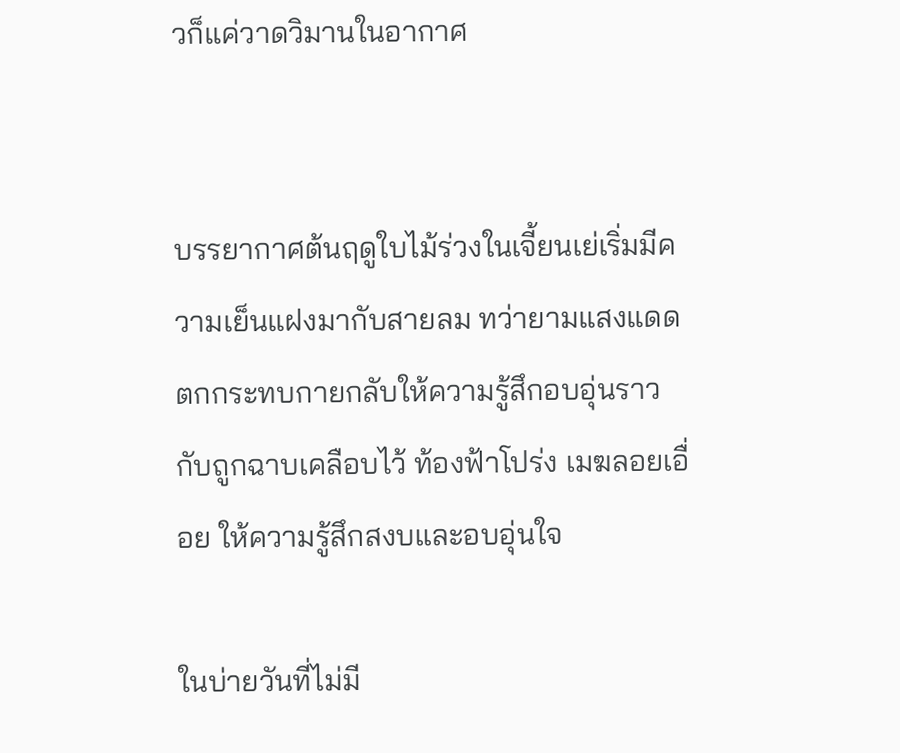วก็แค่วาดวิมานในอากาศ


บรรยากาศต้นฤดูใบไม้ร่วงในเจี้ยนเย่เริ่มมีความเย็นแฝงมากับสายลม ทว่ายามแสงแดดตกกระทบกายกลับให้ความรู้สึกอบอุ่นราวกับถูกฉาบเคลือบไว้ ท้องฟ้าโปร่ง เมฆลอยเอื่อย ให้ความรู้สึกสงบและอบอุ่นใจ

ในบ่ายวันที่ไม่มี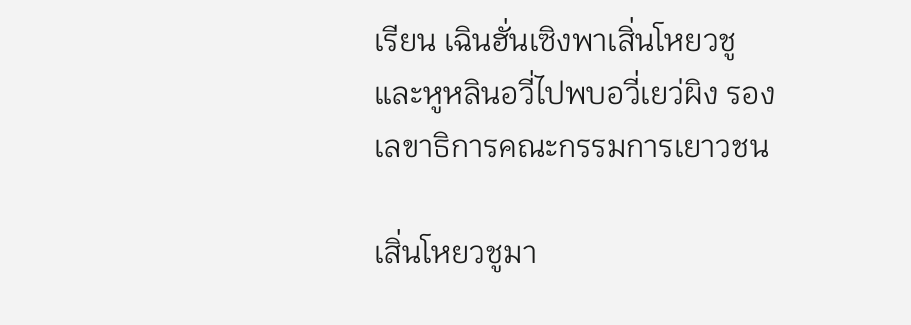เรียน เฉินฮั่นเซิงพาเสิ่นโหยวชูและหูหลินอวี่ไปพบอวี่เยว่ผิง รองเลขาธิการคณะกรรมการเยาวชน

เสิ่นโหยวชูมา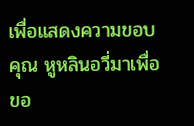เพื่อแสดงความขอบคุณ หูหลินอวี่มาเพื่อขอ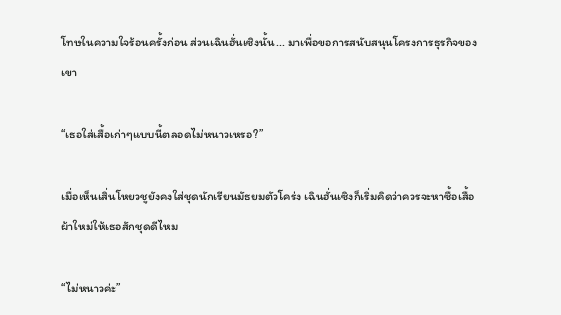โทษในความใจร้อนครั้งก่อน ส่วนเฉินฮั่นเซิงนั้น... มาเพื่อขอการสนับสนุนโครงการธุรกิจของเขา

“เธอใส่เสื้อเก่าๆแบบนี้ตลอดไม่หนาวเหรอ?”

เมื่อเห็นเสิ่นโหยวชูยังคงใส่ชุดนักเรียนมัธยมตัวโคร่ง เฉินฮั่นเซิงก็เริ่มคิดว่าควรจะหาซื้อเสื้อผ้าใหม่ให้เธอสักชุดดีไหม

“ไม่หนาวค่ะ”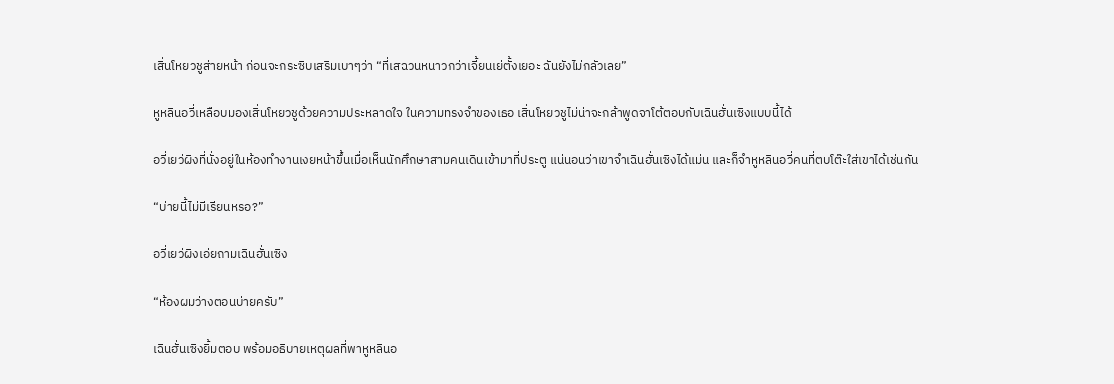เสิ่นโหยวชูส่ายหน้า ก่อนจะกระซิบเสริมเบาๆว่า “ที่เสฉวนหนาวกว่าเจี้ยนเย่ตั้งเยอะ ฉันยังไม่กลัวเลย”

หูหลินอวี่เหลือบมองเสิ่นโหยวชูด้วยความประหลาดใจ ในความทรงจำของเธอ เสิ่นโหยวชูไม่น่าจะกล้าพูดจาโต้ตอบกับเฉินฮั่นเซิงแบบนี้ได้

อวี่เยว่ผิงที่นั่งอยู่ในห้องทำงานเงยหน้าขึ้นเมื่อเห็นนักศึกษาสามคนเดินเข้ามาที่ประตู แน่นอนว่าเขาจำเฉินฮั่นเซิงได้แม่น และก็จำหูหลินอวี่คนที่ตบโต๊ะใส่เขาได้เช่นกัน

“บ่ายนี้ไม่มีเรียนหรอ?”

อวี่เยว่ผิงเอ่ยถามเฉินฮั่นเซิง

“ห้องผมว่างตอนบ่ายครับ”

เฉินฮั่นเซิงยิ้มตอบ พร้อมอธิบายเหตุผลที่พาหูหลินอ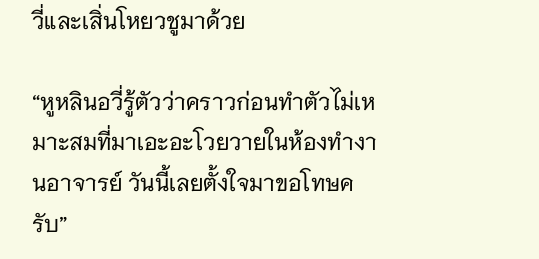วี่และเสิ่นโหยวชูมาด้วย

“หูหลินอวี่รู้ตัวว่าคราวก่อนทำตัวไม่เหมาะสมที่มาเอะอะโวยวายในห้องทำงานอาจารย์ วันนี้เลยตั้งใจมาขอโทษครับ”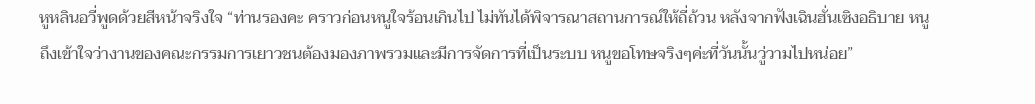หูหลินอวี่พูดด้วยสีหน้าจริงใจ “ท่านรองคะ คราวก่อนหนูใจร้อนเกินไป ไม่ทันได้พิจารณาสถานการณ์ให้ถี่ถ้วน หลังจากฟังเฉินฮั่นเซิงอธิบาย หนูถึงเข้าใจว่างานของคณะกรรมการเยาวชนต้องมองภาพรวมและมีการจัดการที่เป็นระบบ หนูขอโทษจริงๆค่ะที่วันนั้นวู่วามไปหน่อย”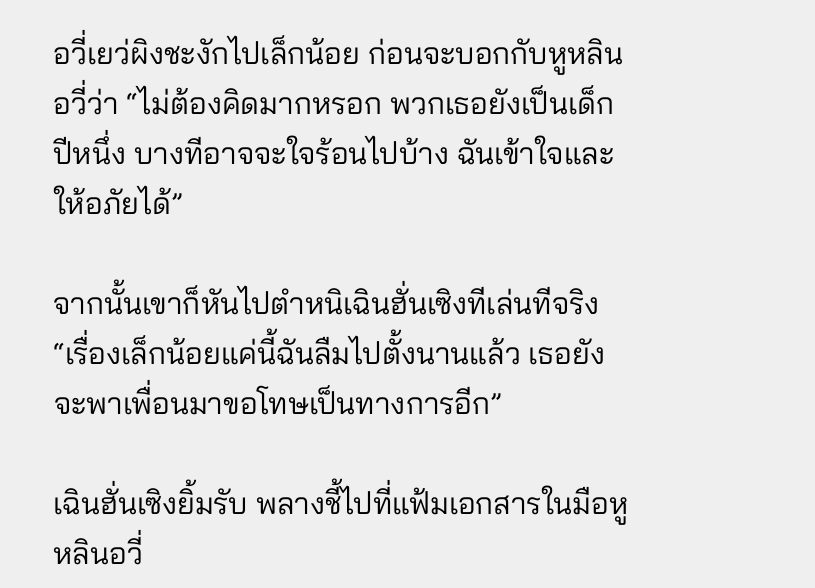อวี่เยว่ผิงชะงักไปเล็กน้อย ก่อนจะบอกกับหูหลินอวี่ว่า “ไม่ต้องคิดมากหรอก พวกเธอยังเป็นเด็กปีหนึ่ง บางทีอาจจะใจร้อนไปบ้าง ฉันเข้าใจและให้อภัยได้”

จากนั้นเขาก็หันไปตำหนิเฉินฮั่นเซิงทีเล่นทีจริง “เรื่องเล็กน้อยแค่นี้ฉันลืมไปตั้งนานแล้ว เธอยังจะพาเพื่อนมาขอโทษเป็นทางการอีก”

เฉินฮั่นเซิงยิ้มรับ พลางชี้ไปที่แฟ้มเอกสารในมือหูหลินอวี่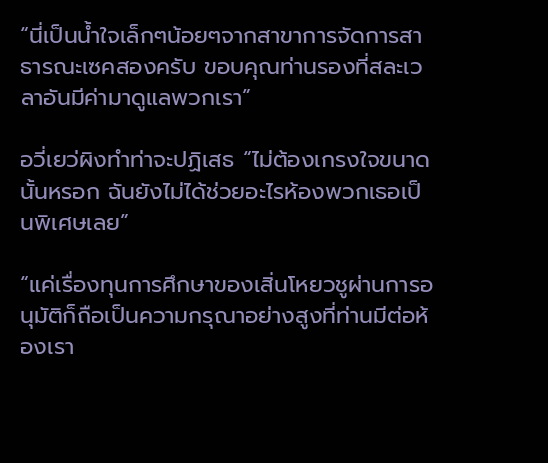“นี่เป็นน้ำใจเล็กๆน้อยๆจากสาขาการจัดการสาธารณะเซคสองครับ ขอบคุณท่านรองที่สละเวลาอันมีค่ามาดูแลพวกเรา”

อวี่เยว่ผิงทำท่าจะปฏิเสธ “ไม่ต้องเกรงใจขนาดนั้นหรอก ฉันยังไม่ได้ช่วยอะไรห้องพวกเธอเป็นพิเศษเลย”

“แค่เรื่องทุนการศึกษาของเสิ่นโหยวชูผ่านการอนุมัติก็ถือเป็นความกรุณาอย่างสูงที่ท่านมีต่อห้องเรา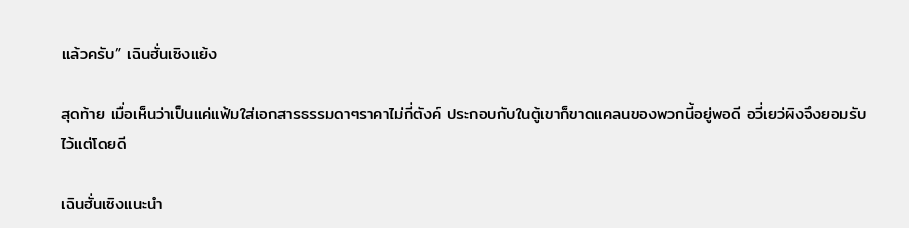แล้วครับ” เฉินฮั่นเซิงแย้ง

สุดท้าย เมื่อเห็นว่าเป็นแค่แฟ้มใส่เอกสารธรรมดาๆราคาไม่กี่ตังค์ ประกอบกับในตู้เขาก็ขาดแคลนของพวกนี้อยู่พอดี อวี่เยว่ผิงจึงยอมรับไว้แต่โดยดี

เฉินฮั่นเซิงแนะนำ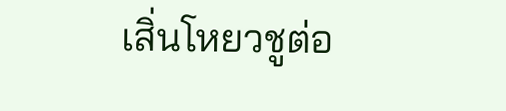เสิ่นโหยวชูต่อ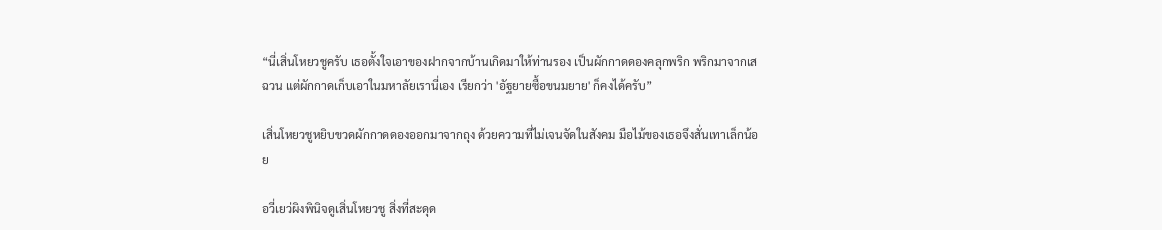“นี่เสิ่นโหยวชูครับ เธอตั้งใจเอาของฝากจากบ้านเกิดมาให้ท่านรอง เป็นผักกาดดองคลุกพริก พริกมาจากเสฉวน แต่ผักกาดเก็บเอาในมหาลัยเรานี่เอง เรียกว่า 'อัฐยายซื้อขนมยาย' ก็คงได้ครับ”

เสิ่นโหยวชูหยิบขวดผักกาดดองออกมาจากถุง ด้วยความที่ไม่เจนจัดในสังคม มือไม้ของเธอจึงสั่นเทาเล็กน้อย

อวี่เยว่ผิงพินิจดูเสิ่นโหยวชู สิ่งที่สะดุด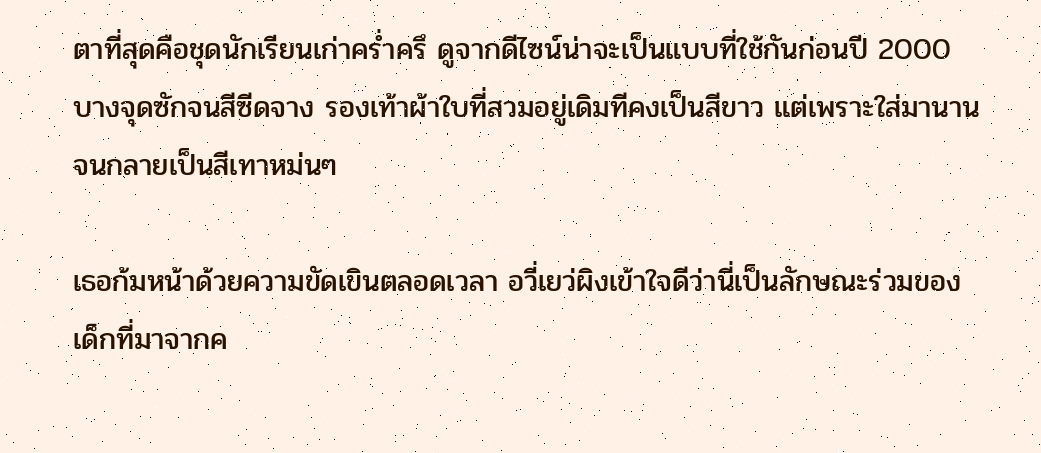ตาที่สุดคือชุดนักเรียนเก่าคร่ำครึ ดูจากดีไซน์น่าจะเป็นแบบที่ใช้กันก่อนปี 2000 บางจุดซักจนสีซีดจาง รองเท้าผ้าใบที่สวมอยู่เดิมทีคงเป็นสีขาว แต่เพราะใส่มานานจนกลายเป็นสีเทาหม่นๆ

เธอก้มหน้าด้วยความขัดเขินตลอดเวลา อวี่เยว่ผิงเข้าใจดีว่านี่เป็นลักษณะร่วมของเด็กที่มาจากค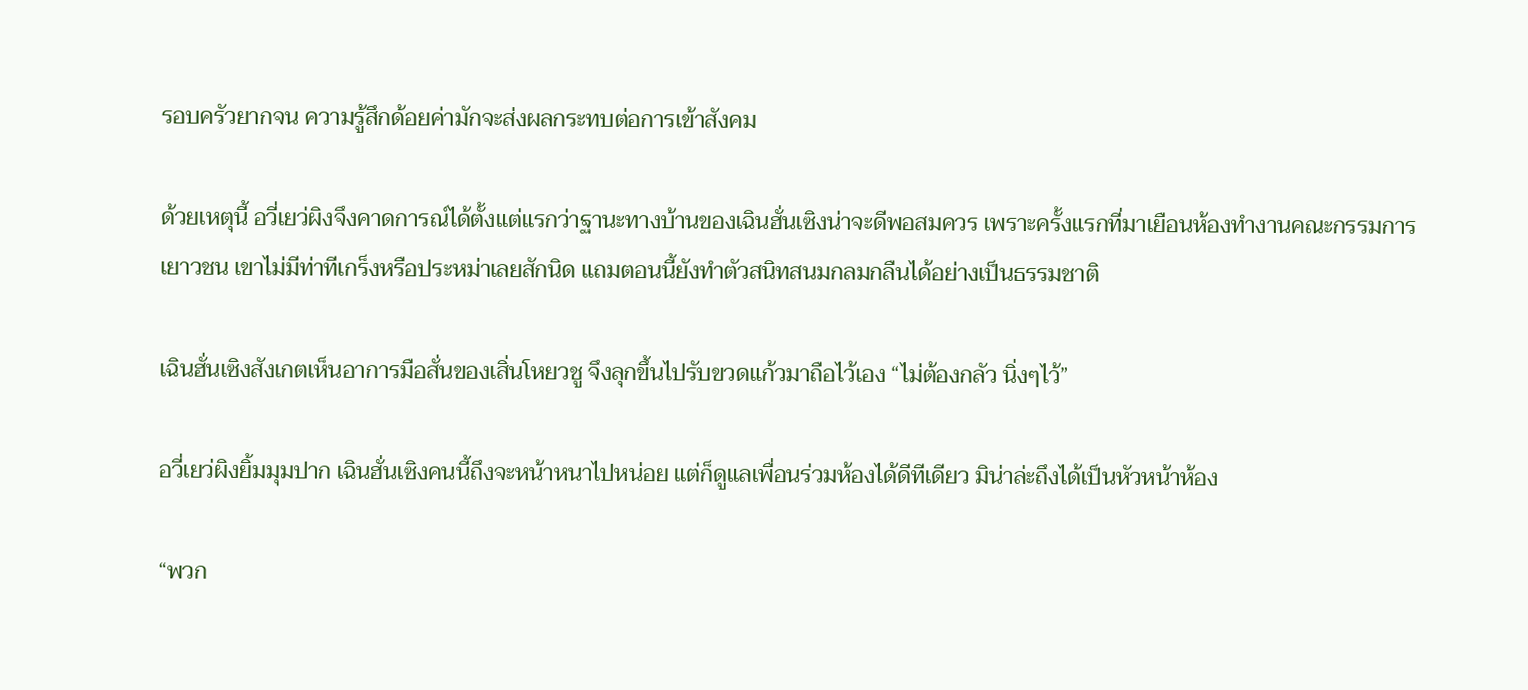รอบครัวยากจน ความรู้สึกด้อยค่ามักจะส่งผลกระทบต่อการเข้าสังคม

ด้วยเหตุนี้ อวี่เยว่ผิงจึงคาดการณ์ได้ตั้งแต่แรกว่าฐานะทางบ้านของเฉินฮั่นเซิงน่าจะดีพอสมควร เพราะครั้งแรกที่มาเยือนห้องทำงานคณะกรรมการเยาวชน เขาไม่มีท่าทีเกร็งหรือประหม่าเลยสักนิด แถมตอนนี้ยังทำตัวสนิทสนมกลมกลืนได้อย่างเป็นธรรมชาติ

เฉินฮั่นเซิงสังเกตเห็นอาการมือสั่นของเสิ่นโหยวชู จึงลุกขึ้นไปรับขวดแก้วมาถือไว้เอง “ไม่ต้องกลัว นิ่งๆไว้”

อวี่เยว่ผิงยิ้มมุมปาก เฉินฮั่นเซิงคนนี้ถึงจะหน้าหนาไปหน่อย แต่ก็ดูแลเพื่อนร่วมห้องได้ดีทีเดียว มิน่าล่ะถึงได้เป็นหัวหน้าห้อง

“พวก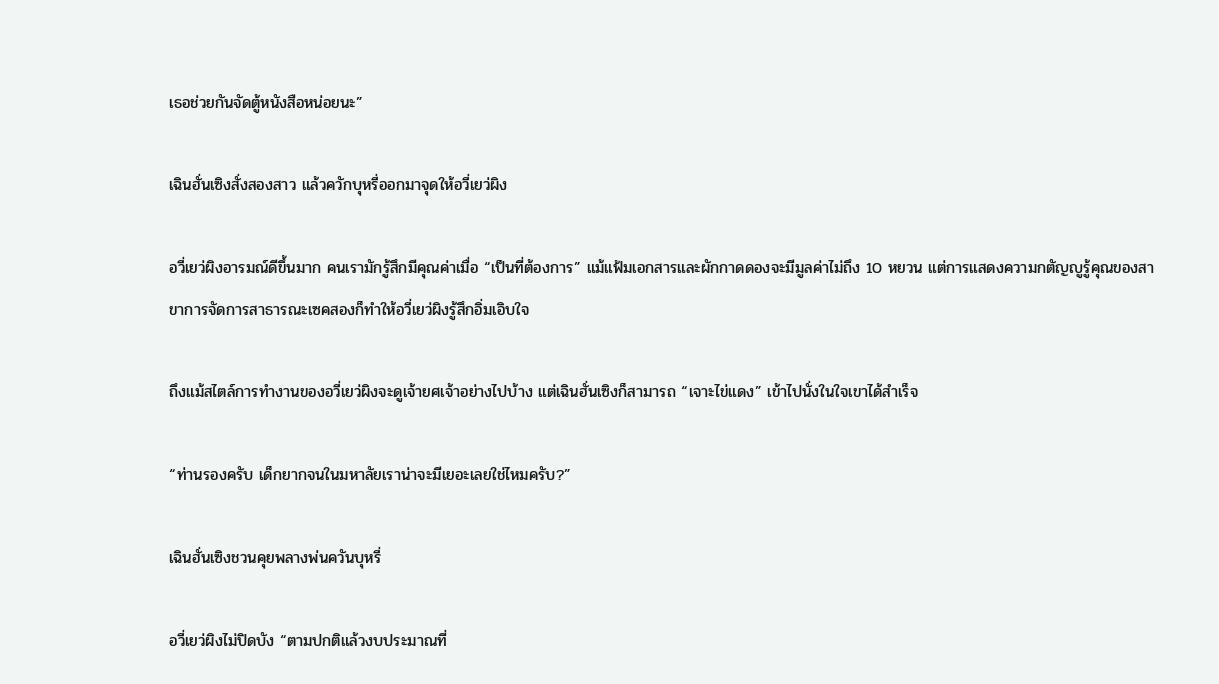เธอช่วยกันจัดตู้หนังสือหน่อยนะ”

เฉินฮั่นเซิงสั่งสองสาว แล้วควักบุหรี่ออกมาจุดให้อวี่เยว่ผิง

อวี่เยว่ผิงอารมณ์ดีขึ้นมาก คนเรามักรู้สึกมีคุณค่าเมื่อ “เป็นที่ต้องการ” แม้แฟ้มเอกสารและผักกาดดองจะมีมูลค่าไม่ถึง 10 หยวน แต่การแสดงความกตัญญูรู้คุณของสาขาการจัดการสาธารณะเซคสองก็ทำให้อวี่เยว่ผิงรู้สึกอิ่มเอิบใจ

ถึงแม้สไตล์การทำงานของอวี่เยว่ผิงจะดูเจ้ายศเจ้าอย่างไปบ้าง แต่เฉินฮั่นเซิงก็สามารถ “เจาะไข่แดง” เข้าไปนั่งในใจเขาได้สำเร็จ

“ท่านรองครับ เด็กยากจนในมหาลัยเราน่าจะมีเยอะเลยใช่ไหมครับ?”

เฉินฮั่นเซิงชวนคุยพลางพ่นควันบุหรี่

อวี่เยว่ผิงไม่ปิดบัง “ตามปกติแล้วงบประมาณที่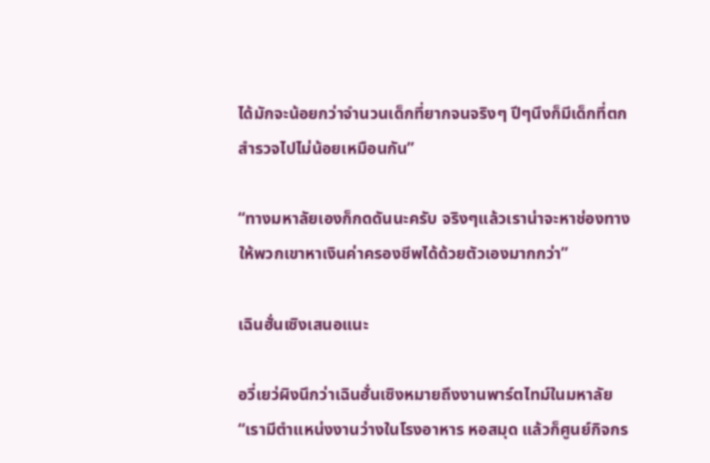ได้มักจะน้อยกว่าจำนวนเด็กที่ยากจนจริงๆ ปีๆนึงก็มีเด็กที่ตกสำรวจไปไม่น้อยเหมือนกัน”

“ทางมหาลัยเองก็กดดันนะครับ จริงๆแล้วเราน่าจะหาช่องทางให้พวกเขาหาเงินค่าครองชีพได้ด้วยตัวเองมากกว่า”

เฉินฮั่นเซิงเสนอแนะ

อวี่เยว่ผิงนึกว่าเฉินฮั่นเซิงหมายถึงงานพาร์ตไทม์ในมหาลัย “เรามีตำแหน่งงานว่างในโรงอาหาร หอสมุด แล้วก็ศูนย์กิจกร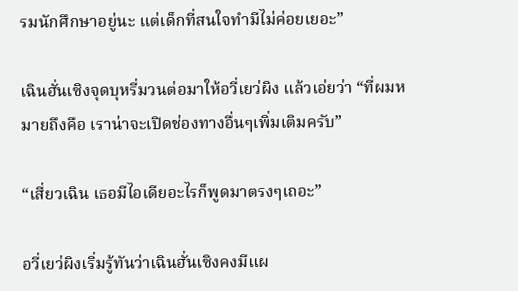รมนักศึกษาอยู่นะ แต่เด็กที่สนใจทำมีไม่ค่อยเยอะ”

เฉินฮั่นเซิงจุดบุหรี่มวนต่อมาให้อวี่เยว่ผิง แล้วเอ่ยว่า “ที่ผมหมายถึงคือ เราน่าจะเปิดช่องทางอื่นๆเพิ่มเติมครับ”

“เสี่ยวเฉิน เธอมีไอเดียอะไรก็พูดมาตรงๆเถอะ”

อวี่เยว่ผิงเริ่มรู้ทันว่าเฉินฮั่นเซิงคงมีแผ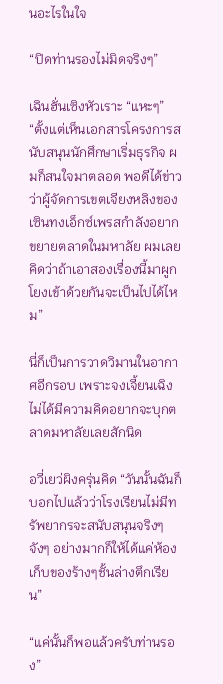นอะไรในใจ

“ปิดท่านรองไม่มิดจริงๆ”

เฉินฮั่นเซิงหัวเราะ “แหะๆ” “ตั้งแต่เห็นเอกสารโครงการสนับสนุนนักศึกษาเริ่มธุรกิจ ผมก็สนใจมาตลอด พอดีได้ข่าวว่าผู้จัดการเขตเจียงหลิงของเซินทงเอ็กซ์เพรสกำลังอยากขยายตลาดในมหาลัย ผมเลยคิดว่าถ้าเอาสองเรื่องนี้มาผูกโยงเข้าด้วยกันจะเป็นไปได้ไหม”

นี่ก็เป็นการวาดวิมานในอากาศอีกรอบ เพราะจงเจี้ยนเฉิงไม่ได้มีความคิดอยากจะบุกตลาดมหาลัยเลยสักนิด

อวี่เยว่ผิงครุ่นคิด “วันนั้นฉันก็บอกไปแล้วว่าโรงเรียนไม่มีทรัพยากรจะสนับสนุนจริงๆจังๆ อย่างมากก็ให้ได้แค่ห้องเก็บของร้างๆชั้นล่างตึกเรียน”

“แค่นั้นก็พอแล้วครับท่านรอง”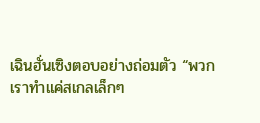เฉินฮั่นเซิงตอบอย่างถ่อมตัว “พวกเราทำแค่สเกลเล็กๆ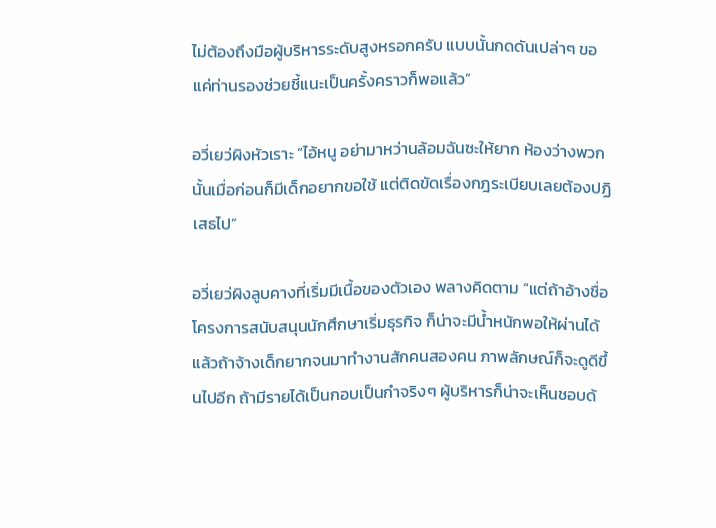ไม่ต้องถึงมือผู้บริหารระดับสูงหรอกครับ แบบนั้นกดดันเปล่าๆ ขอแค่ท่านรองช่วยชี้แนะเป็นครั้งคราวก็พอแล้ว”

อวี่เยว่ผิงหัวเราะ “ไอ้หนู อย่ามาหว่านล้อมฉันซะให้ยาก ห้องว่างพวกนั้นเมื่อก่อนก็มีเด็กอยากขอใช้ แต่ติดขัดเรื่องกฎระเบียบเลยต้องปฏิเสธไป”

อวี่เยว่ผิงลูบคางที่เริ่มมีเนื้อของตัวเอง พลางคิดตาม “แต่ถ้าอ้างชื่อโครงการสนับสนุนนักศึกษาเริ่มธุรกิจ ก็น่าจะมีน้ำหนักพอให้ผ่านได้ แล้วถ้าจ้างเด็กยากจนมาทำงานสักคนสองคน ภาพลักษณ์ก็จะดูดีขึ้นไปอีก ถ้ามีรายได้เป็นกอบเป็นกำจริงๆ ผู้บริหารก็น่าจะเห็นชอบด้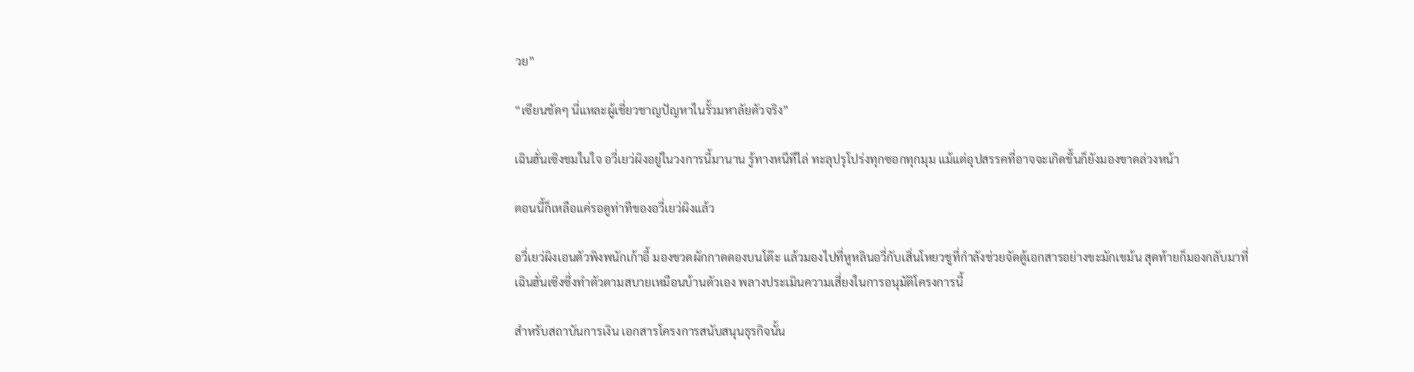วย”

“เซียนชัดๆ นี่แหละผู้เชี่ยวชาญปัญหาในรั้วมหาลัยตัวจริง”

เฉินฮั่นเซิงชมในใจ อวี่เยว่ผิงอยู่ในวงการนี้มานาน รู้ทางหนีทีไล่ ทะลุปรุโปร่งทุกซอกทุกมุม แม้แต่อุปสรรคที่อาจจะเกิดขึ้นก็ยังมองขาดล่วงหน้า

ตอนนี้ก็เหลือแค่รอดูท่าทีของอวี่เยว่ผิงแล้ว

อวี่เยว่ผิงเอนตัวพิงพนักเก้าอี้ มองขวดผักกาดดองบนโต๊ะ แล้วมองไปที่หูหลินอวี่กับเสิ่นโหยวชูที่กำลังช่วยจัดตู้เอกสารอย่างขะมักเขม้น สุดท้ายก็มองกลับมาที่เฉินฮั่นเซิงซึ่งทำตัวตามสบายเหมือนบ้านตัวเอง พลางประเมินความเสี่ยงในการอนุมัติโครงการนี้

สำหรับสถาบันการเงิน เอกสารโครงการสนับสนุนธุรกิจนั้น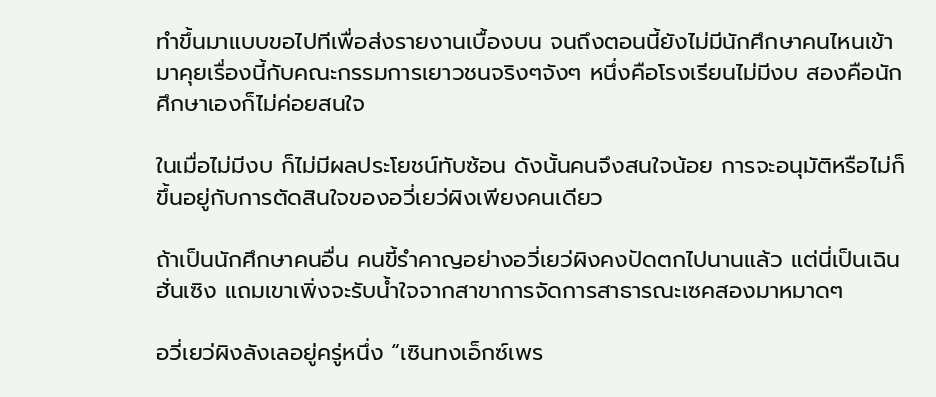ทำขึ้นมาแบบขอไปทีเพื่อส่งรายงานเบื้องบน จนถึงตอนนี้ยังไม่มีนักศึกษาคนไหนเข้ามาคุยเรื่องนี้กับคณะกรรมการเยาวชนจริงๆจังๆ หนึ่งคือโรงเรียนไม่มีงบ สองคือนักศึกษาเองก็ไม่ค่อยสนใจ

ในเมื่อไม่มีงบ ก็ไม่มีผลประโยชน์ทับซ้อน ดังนั้นคนจึงสนใจน้อย การจะอนุมัติหรือไม่ก็ขึ้นอยู่กับการตัดสินใจของอวี่เยว่ผิงเพียงคนเดียว

ถ้าเป็นนักศึกษาคนอื่น คนขี้รำคาญอย่างอวี่เยว่ผิงคงปัดตกไปนานแล้ว แต่นี่เป็นเฉินฮั่นเซิง แถมเขาเพิ่งจะรับน้ำใจจากสาขาการจัดการสาธารณะเซคสองมาหมาดๆ

อวี่เยว่ผิงลังเลอยู่ครู่หนึ่ง “เซินทงเอ็กซ์เพร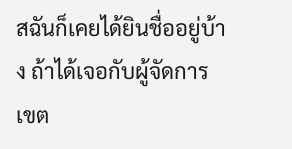สฉันก็เคยได้ยินชื่ออยู่บ้าง ถ้าได้เจอกับผู้จัดการเขต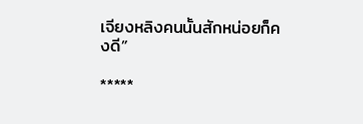เจียงหลิงคนนั้นสักหน่อยก็คงดี”

*****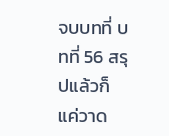จบบทที่ บทที่ 56 สรุปแล้วก็แค่วาด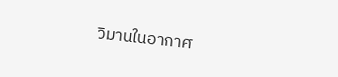วิมานในอากาศ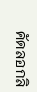คัดลอกลิ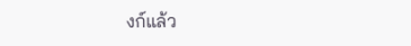งก์แล้ว